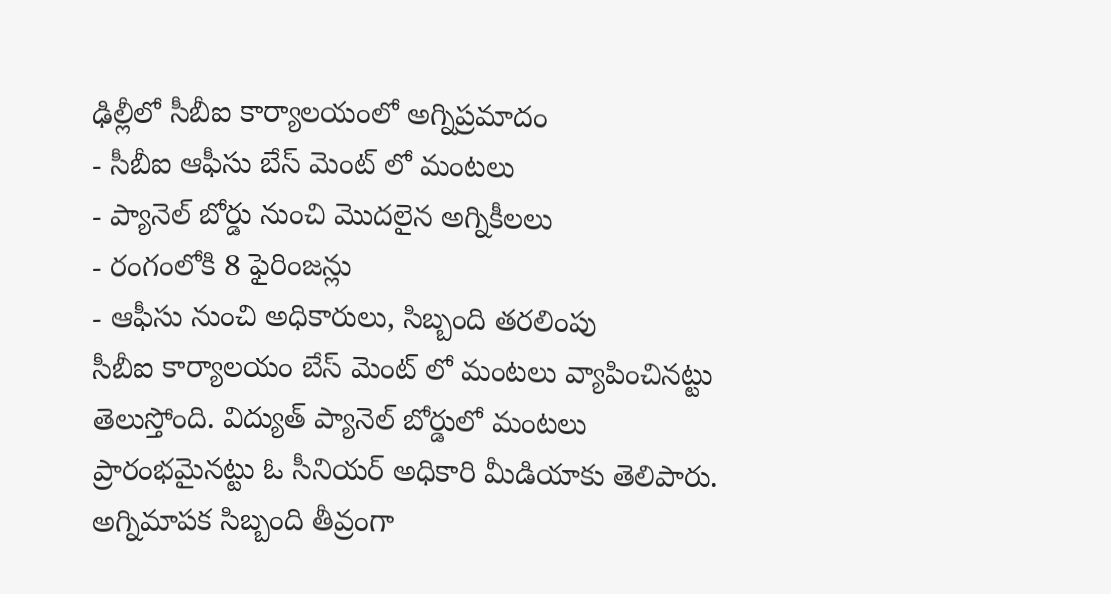ఢిల్లీలో సీబీఐ కార్యాలయంలో అగ్నిప్రమాదం
- సీబీఐ ఆఫీసు బేస్ మెంట్ లో మంటలు
- ప్యానెల్ బోర్డు నుంచి మొదలైన అగ్నికీలలు
- రంగంలోకి 8 ఫైరింజన్లు
- ఆఫీసు నుంచి అధికారులు, సిబ్బంది తరలింపు
సీబీఐ కార్యాలయం బేస్ మెంట్ లో మంటలు వ్యాపించినట్టు తెలుస్తోంది. విద్యుత్ ప్యానెల్ బోర్డులో మంటలు ప్రారంభమైనట్టు ఓ సీనియర్ అధికారి మీడియాకు తెలిపారు. అగ్నిమాపక సిబ్బంది తీవ్రంగా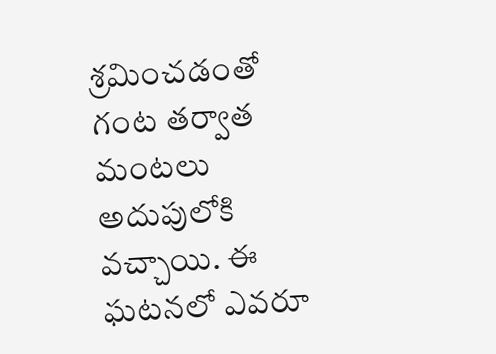శ్రమించడంతో గంట తర్వాత మంటలు అదుపులోకి వచ్చాయి. ఈ ఘటనలో ఎవరూ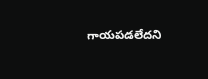గాయపడలేదని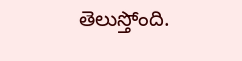తెలుస్తోంది.